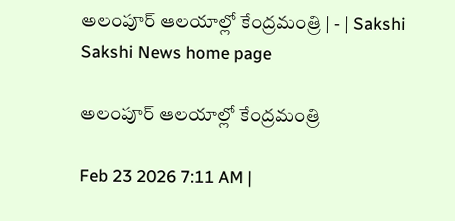అలంపూర్‌ ఆలయాల్లో కేంద్రమంత్రి | - | Sakshi
Sakshi News home page

అలంపూర్‌ ఆలయాల్లో కేంద్రమంత్రి

Feb 23 2026 7:11 AM |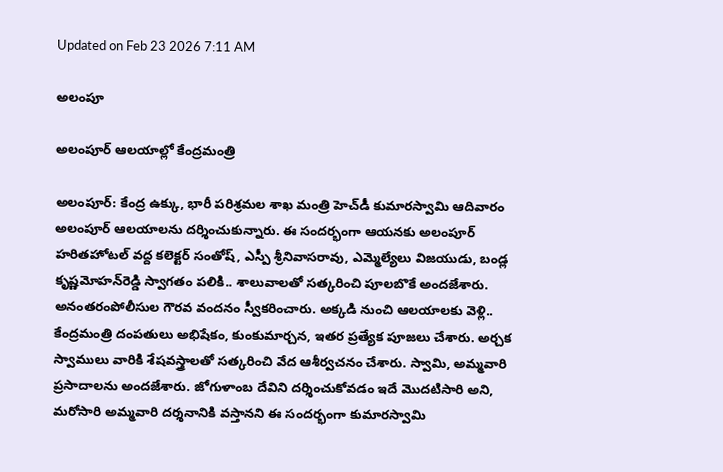Updated on Feb 23 2026 7:11 AM

అలంపూ

అలంపూర్‌ ఆలయాల్లో కేంద్రమంత్రి

అలంపూర్‌: కేంద్ర ఉక్కు, భారీ పరిశ్రమల శాఖ మంత్రి హెచ్‌డీ కుమారస్వామి ఆదివారం అలంపూర్‌ ఆలయాలను దర్శించుకున్నారు. ఈ సందర్భంగా ఆయనకు అలంపూర్‌ హరితహోటల్‌ వద్ద కలెక్టర్‌ సంతోష్‌, ఎస్పీ శ్రీనివాసరావు, ఎమ్మెల్యేలు విజయుడు, బండ్ల కృష్ణమోహన్‌రెడ్డి స్వాగతం పలికి.. శాలువాలతో సత్కరించి పూలబొకే అందజేశారు. అనంతరంపోలీసుల గౌరవ వందనం స్వీకరించారు. అక్కడి నుంచి ఆలయాలకు వెళ్లి.. కేంద్రమంత్రి దంపతులు అభిషేకం, కుంకుమార్చన, ఇతర ప్రత్యేక పూజలు చేశారు. అర్చక స్వాములు వారికి శేషవస్త్రాలతో సత్కరించి వేద ఆశీర్వచనం చేశారు. స్వామి, అమ్మవారి ప్రసాదాలను అందజేశారు. జోగుళాంబ దేవిని దర్శించుకోవడం ఇదే మొదటిసారి అని, మరోసారి అమ్మవారి దర్శనానికి వస్తానని ఈ సందర్భంగా కుమారస్వామి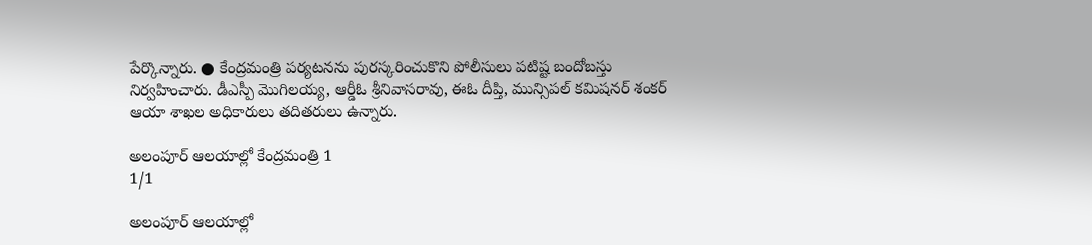పేర్కొన్నారు. ● కేంద్రమంత్రి పర్యటనను పురస్కరించుకొని పోలీసులు పటిష్ట బందోబస్తు నిర్వహించారు. డీఎస్పీ మొగిలయ్య, ఆర్డీఓ శ్రీనివాసరావు, ఈఓ దీప్తి, మున్సిపల్‌ కమిషనర్‌ శంకర్‌ ఆయా శాఖల అధికారులు తదితరులు ఉన్నారు.

అలంపూర్‌ ఆలయాల్లో కేంద్రమంత్రి 1
1/1

అలంపూర్‌ ఆలయాల్లో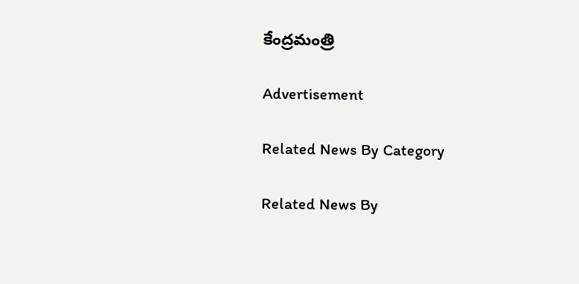కేంద్రమంత్రి

Advertisement

Related News By Category

Related News By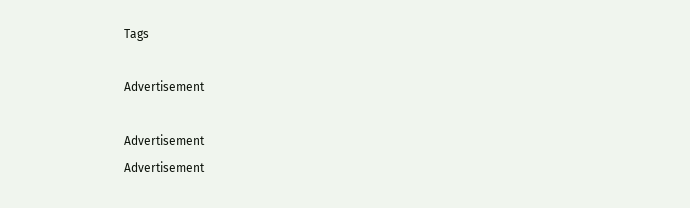Tags

Advertisement

Advertisement
Advertisement